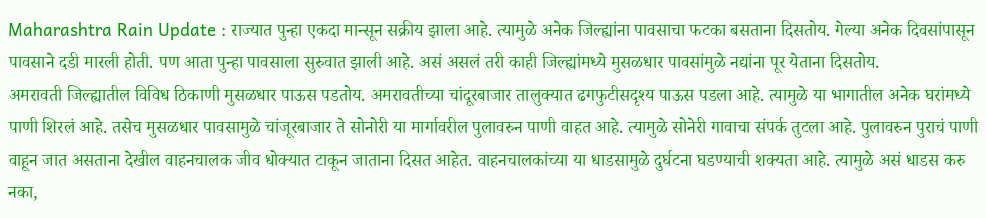Maharashtra Rain Update : राज्यात पुन्हा एकदा मान्सून सक्रीय झाला आहे. त्यामुळे अनेक जिल्ह्यांना पावसाचा फटका बसताना दिसतोय. गेल्या अनेक दिवसांपासून पावसाने दडी मारली होती. पण आता पुन्हा पावसाला सुरुवात झाली आहे. असं असलं तरी काही जिल्ह्यांमध्ये मुसळधार पावसांमुळे नद्यांना पूर येताना दिसतोय.
अमरावती जिल्ह्यातील विविध ठिकाणी मुसळधार पाऊस पडतोय. अमरावतीच्या चांदूरबाजार तालुक्यात ढगफुटीसदृश्य पाऊस पडला आहे. त्यामुळे या भागातील अनेक घरांमध्ये पाणी शिरलं आहे. तसेच मुसळधार पावसामुळे चांजूरबाजार ते सोनोरी या मार्गावरील पुलावरुन पाणी वाहत आहे. त्यामुळे सोनेरी गावाचा संपर्क तुटला आहे. पुलावरुन पुराचं पाणी वाहून जात असताना देखील वाहनचालक जीव धोक्यात टाकून जाताना दिसत आहेत. वाहनचालकांच्या या धाडसामुळे दुर्घटना घडण्याची शक्यता आहे. त्यामुळे असं धाडस करु नका,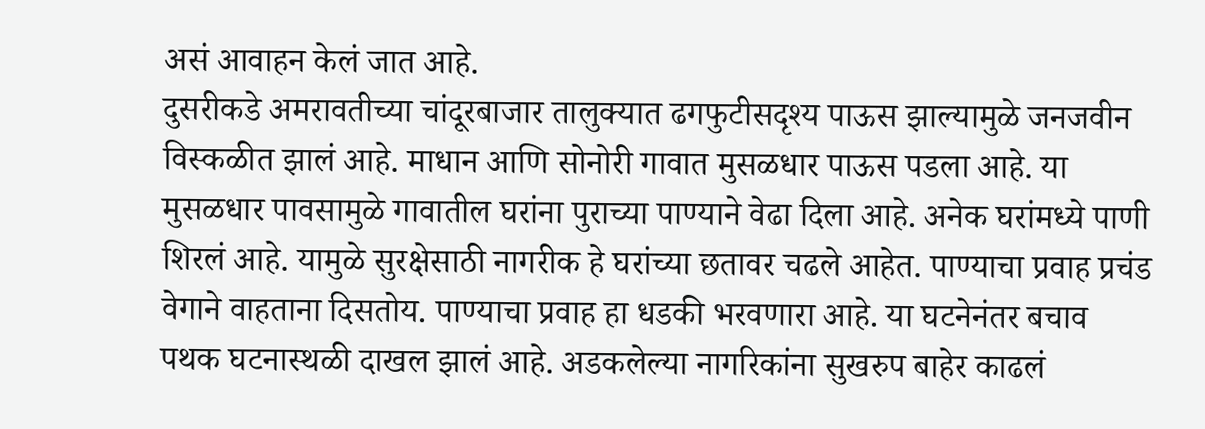असं आवाहन केलं जात आहे.
दुसरीकडे अमरावतीच्या चांदूरबाजार तालुक्यात ढगफुटीसदृश्य पाऊस झाल्यामुळे जनजवीन विस्कळीत झालं आहे. माधान आणि सोनोरी गावात मुसळधार पाऊस पडला आहे. या मुसळधार पावसामुळे गावातील घरांना पुराच्या पाण्याने वेढा दिला आहे. अनेक घरांमध्ये पाणी शिरलं आहे. यामुळे सुरक्षेसाठी नागरीक हे घरांच्या छतावर चढले आहेत. पाण्याचा प्रवाह प्रचंड वेगाने वाहताना दिसतोय. पाण्याचा प्रवाह हा धडकी भरवणारा आहे. या घटनेनंतर बचाव पथक घटनास्थळी दाखल झालं आहे. अडकलेल्या नागरिकांना सुखरुप बाहेर काढलं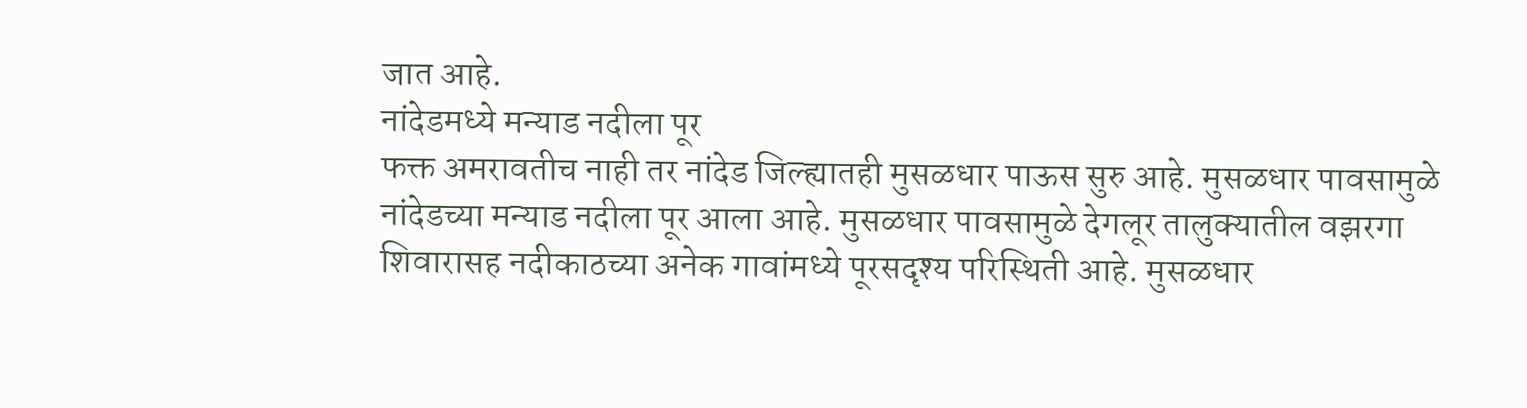जात आहे.
नांदेडमध्ये मन्याड नदीला पूर
फक्त अमरावतीच नाही तर नांदेड जिल्ह्यातही मुसळधार पाऊस सुरु आहे. मुसळधार पावसामुळे नांदेडच्या मन्याड नदीला पूर आला आहे. मुसळधार पावसामुळे देगलूर तालुक्यातील वझरगा शिवारासह नदीकाठच्या अनेक गावांमध्ये पूरसदृश्य परिस्थिती आहे. मुसळधार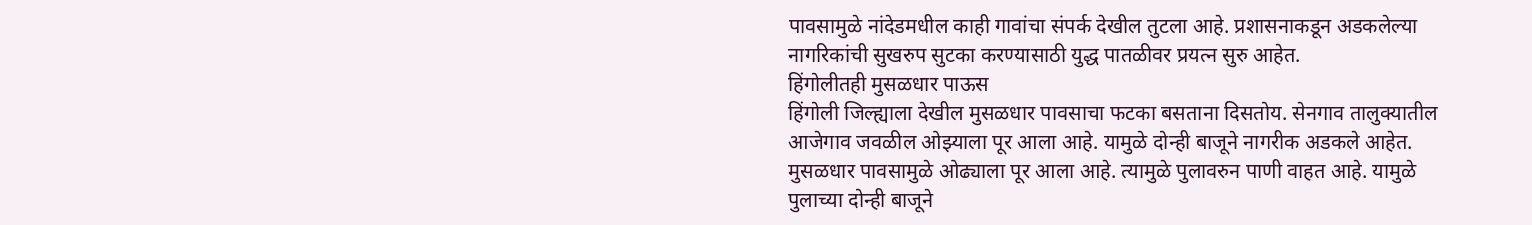पावसामुळे नांदेडमधील काही गावांचा संपर्क देखील तुटला आहे. प्रशासनाकडून अडकलेल्या नागरिकांची सुखरुप सुटका करण्यासाठी युद्ध पातळीवर प्रयत्न सुरु आहेत.
हिंगोलीतही मुसळधार पाऊस
हिंगोली जिल्ह्याला देखील मुसळधार पावसाचा फटका बसताना दिसतोय. सेनगाव तालुक्यातील आजेगाव जवळील ओझ्याला पूर आला आहे. यामुळे दोन्ही बाजूने नागरीक अडकले आहेत. मुसळधार पावसामुळे ओढ्याला पूर आला आहे. त्यामुळे पुलावरुन पाणी वाहत आहे. यामुळे पुलाच्या दोन्ही बाजूने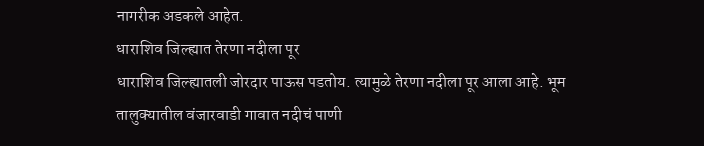नागरीक अडकले आहेत.
धाराशिव जिल्ह्यात तेरणा नदीला पूर
धाराशिव जिल्ह्यातली जोरदार पाऊस पडतोय. त्यामुळे तेरणा नदीला पूर आला आहे. भूम तालुक्यातील वंजारवाडी गावात नदीचं पाणी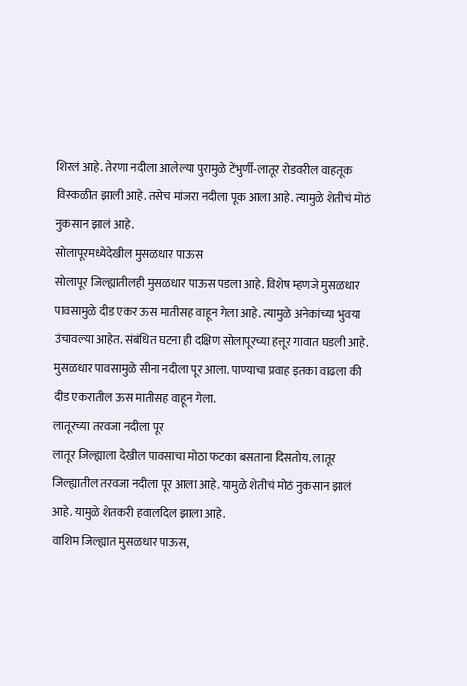शिरलं आहे. तेरणा नदीला आलेल्या पुरामुळे टेंभुर्णी-लातूर रोडवरील वाहतूक विस्कळीत झाली आहे. तसेच मांजरा नदीला पूक आला आहे. त्यामुळे शेतीचं मोठं नुकसान झालं आहे.
सोलापूरमध्येदेखील मुसळधार पाऊस
सोलापूर जिल्ह्यातीलही मुसळधार पाऊस पडला आहे. विशेष म्हणजे मुसळधार पावसामुळे दीड एकर ऊस मातीसह वाहून गेला आहे. त्यामुळे अनेकांच्या भुवया उंचावल्या आहेत. संबंधित घटना ही दक्षिण सोलापूरच्या हत्तूर गावात घडली आहे. मुसळधार पावसामुळे सीना नदीला पूर आला. पाण्याचा प्रवाह इतका वाढला की दीड एकरातील ऊस मातीसह वाहून गेला.
लातूरच्या तरवजा नदीला पूर
लातूर जिल्ह्याला देखील पावसाचा मोठा फटका बसताना दिसतोय. लातूर जिल्ह्यातील तरवजा नदीला पूर आला आहे. यामुळे शेतीचं मोठं नुकसान झालं आहे. यामुळे शेतकरी हवालदिल झाला आहे.
वाशिम जिल्ह्यात मुसळधार पाऊस,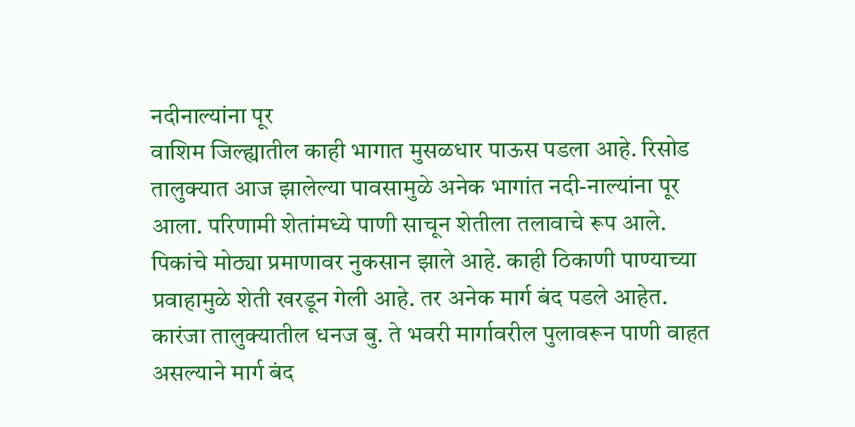नदीनाल्यांना पूर
वाशिम जिल्ह्यातील काही भागात मुसळधार पाऊस पडला आहे. रिसोड तालुक्यात आज झालेल्या पावसामुळे अनेक भागांत नदी-नाल्यांना पूर आला. परिणामी शेतांमध्ये पाणी साचून शेतीला तलावाचे रूप आले. पिकांचे मोठ्या प्रमाणावर नुकसान झाले आहे. काही ठिकाणी पाण्याच्या प्रवाहामुळे शेती खरडून गेली आहे. तर अनेक मार्ग बंद पडले आहेत. कारंजा तालुक्यातील धनज बु. ते भवरी मार्गावरील पुलावरून पाणी वाहत असल्याने मार्ग बंद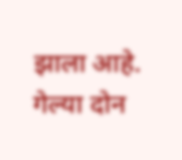झाला आहे.
गेल्या दोन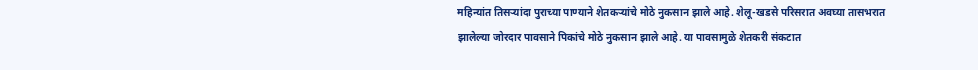महिन्यांत तिसऱ्यांदा पुराच्या पाण्याने शेतकऱ्यांचे मोठे नुकसान झाले आहे. शेलू-खडसे परिसरात अवघ्या तासभरात झालेल्या जोरदार पावसाने पिकांचे मोठे नुकसान झाले आहे. या पावसामुळे शेतकरी संकटात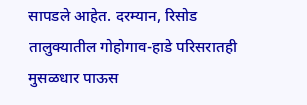सापडले आहेत. दरम्यान, रिसोड तालुक्यातील गोहोगाव-हाडे परिसरातही मुसळधार पाऊस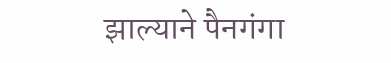झाल्याने पैनगंगा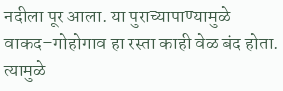नदीला पूर आला. या पुराच्यापाण्यामुळे वाकद–गोहोगाव हा रस्ता काही वेळ बंद होता. त्यामुळे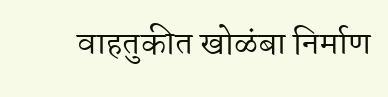वाहतुकीत खोळंबा निर्माण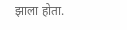झाला होता.